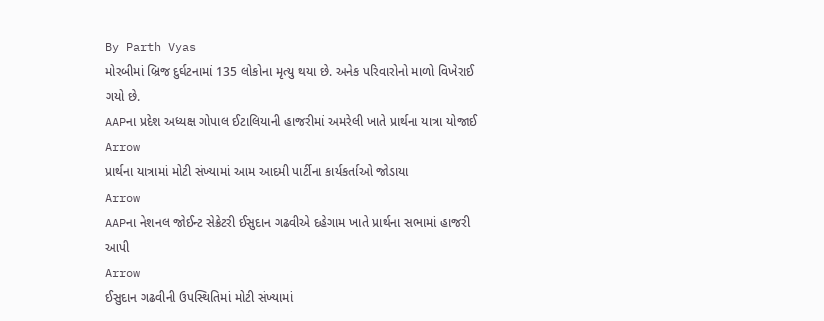By Parth Vyas
મોરબીમાં બ્રિજ દુર્ઘટનામાં 135 લોકોના મૃત્યુ થયા છે. અનેક પરિવારોનો માળો વિખેરાઈ ગયો છે.
AAPના પ્રદેશ અધ્યક્ષ ગોપાલ ઈટાલિયાની હાજરીમાં અમરેલી ખાતે પ્રાર્થના યાત્રા યોજાઈ
Arrow
પ્રાર્થના યાત્રામાં મોટી સંખ્યામાં આમ આદમી પાર્ટીના કાર્યકર્તાઓ જોડાયા
Arrow
AAPના નેશનલ જોઈન્ટ સેક્રેટરી ઈસુદાન ગઢવીએ દહેગામ ખાતે પ્રાર્થના સભામાં હાજરી આપી
Arrow
ઈસુદાન ગઢવીની ઉપસ્થિતિમાં મોટી સંખ્યામાં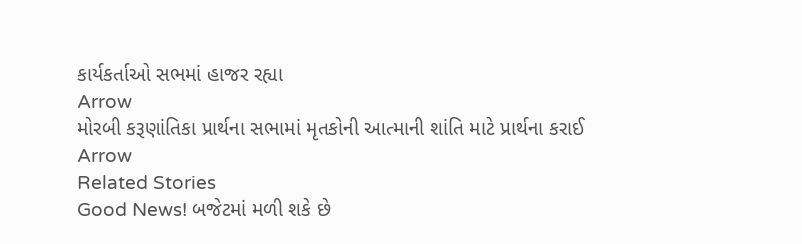કાર્યકર્તાઓ સભમાં હાજર રહ્યા
Arrow
મોરબી કરૂણાંતિકા પ્રાર્થના સભામાં મૃતકોની આત્માની શાંતિ માટે પ્રાર્થના કરાઈ
Arrow
Related Stories
Good News! બજેટમાં મળી શકે છે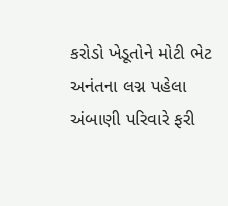કરોડો ખેડૂતોને મોટી ભેટ
અનંતના લગ્ન પહેલા અંબાણી પરિવારે ફરી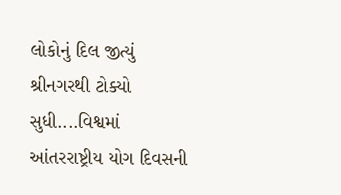લોકોનું દિલ જીત્યું
શ્રીનગરથી ટોક્યો સુધી....વિશ્વમાં આંતરરાષ્ટ્રીય યોગ દિવસની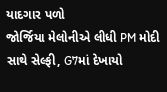યાદગાર પળો
જોર્જિયા મેલોનીએ લીધી PM મોદી સાથે સેલ્ફી, G7માં દેખાયો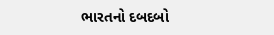ભારતનો દબદબો